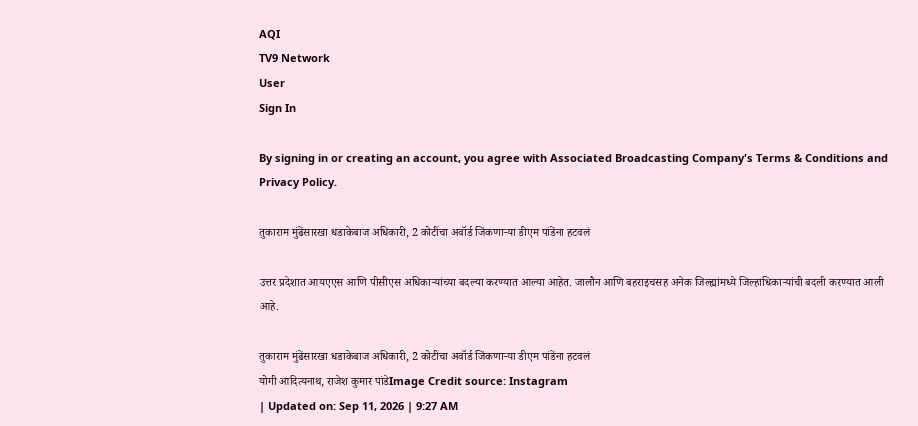AQI
TV9 Network
User
Sign In

By signing in or creating an account, you agree with Associated Broadcasting Company's Terms & Conditions and Privacy Policy.

तुकाराम मुंढेंसारखा धडाकेबाज अधिकारी, 2 कोटींचा अवॉर्ड जिंकणाऱ्या डीएम पांडेंना हटवलं

उत्तर प्रदेशात आयएएस आणि पीसीएस अधिकाऱ्यांच्या बदल्या करण्यात आल्या आहेत. जालौन आणि बहराइचसह अनेक जिल्ह्यांमध्ये जिल्हाधिकाऱ्यांची बदली करण्यात आली आहे.

तुकाराम मुंढेंसारखा धडाकेबाज अधिकारी, 2 कोटींचा अवॉर्ड जिंकणाऱ्या डीएम पांडेंना हटवलं
योगी आदित्यनाथ, राजेश कुमार पांडेImage Credit source: Instagram
| Updated on: Sep 11, 2026 | 9:27 AM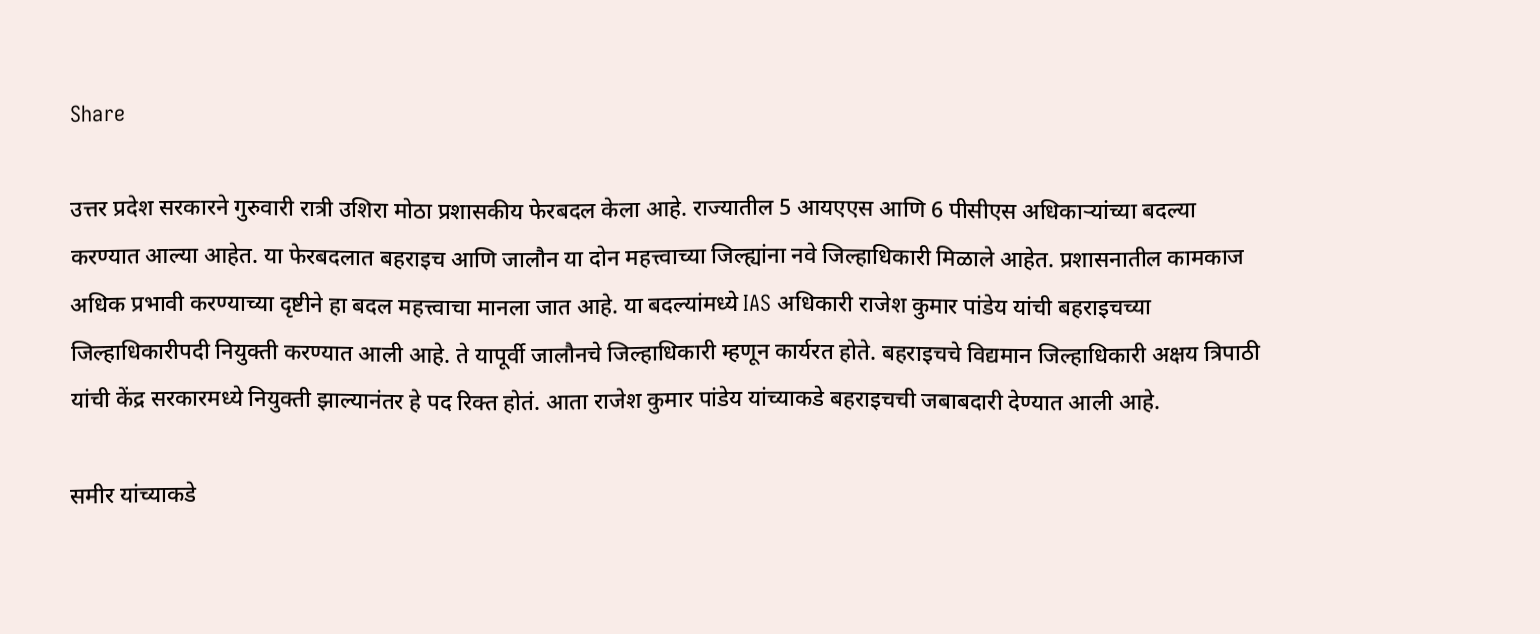Share

उत्तर प्रदेश सरकारने गुरुवारी रात्री उशिरा मोठा प्रशासकीय फेरबदल केला आहे. राज्यातील 5 आयएएस आणि 6 पीसीएस अधिकाऱ्यांच्या बदल्या करण्यात आल्या आहेत. या फेरबदलात बहराइच आणि जालौन या दोन महत्त्वाच्या जिल्ह्यांना नवे जिल्हाधिकारी मिळाले आहेत. प्रशासनातील कामकाज अधिक प्रभावी करण्याच्या दृष्टीने हा बदल महत्त्वाचा मानला जात आहे. या बदल्यांमध्ये IAS अधिकारी राजेश कुमार पांडेय यांची बहराइचच्या जिल्हाधिकारीपदी नियुक्ती करण्यात आली आहे. ते यापूर्वी जालौनचे जिल्हाधिकारी म्हणून कार्यरत होते. बहराइचचे विद्यमान जिल्हाधिकारी अक्षय त्रिपाठी यांची केंद्र सरकारमध्ये नियुक्ती झाल्यानंतर हे पद रिक्त होतं. आता राजेश कुमार पांडेय यांच्याकडे बहराइचची जबाबदारी देण्यात आली आहे.

समीर यांच्याकडे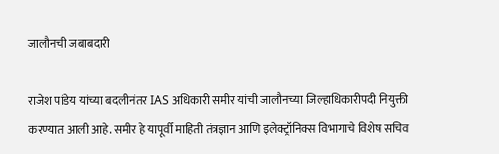जालौनची जबाबदारी

राजेश पांडेय यांच्या बदलीनंतर IAS अधिकारी समीर यांची जालौनच्या जिल्हाधिकारीपदी नियुक्ती करण्यात आली आहे. समीर हे यापूर्वी माहिती तंत्रज्ञान आणि इलेक्ट्रॉनिक्स विभागाचे विशेष सचिव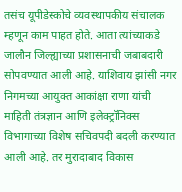तसंच यूपीडेस्कोचे व्यवस्थापकीय संचालक म्हणून काम पाहत होते. आता त्यांच्याकडे जालौन जिल्ह्याच्या प्रशासनाची जबाबदारी सोपवण्यात आली आहे. याशिवाय झांसी नगर निगमच्या आयुक्त आकांक्षा राणा यांची माहिती तंत्रज्ञान आणि इलेक्ट्रॉनिक्स विभागाच्या विशेष सचिवपदी बदली करण्यात आली आहे. तर मुरादाबाद विकास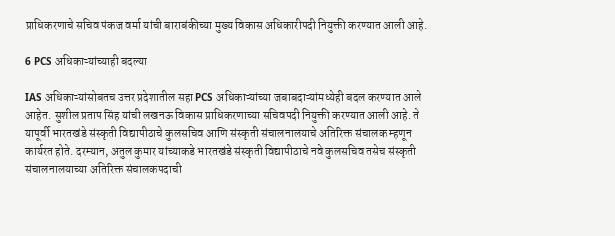प्राधिकरणाचे सचिव पंकज वर्मा यांची बाराबंकीच्या मुख्य विकास अधिकारीपदी नियुक्ती करण्यात आली आहे.

6 PCS अधिकाऱ्यांच्याही बदल्या

IAS अधिकाऱ्यांसोबतच उत्तर प्रदेशातील सहा PCS अधिकाऱ्यांच्या जबाबदाऱ्यांमध्येही बदल करण्यात आले आहेत. सुशील प्रताप सिंह यांची लखनऊ विकास प्राधिकरणाच्या सचिवपदी नियुक्ती करण्यात आली आहे. ते यापूर्वी भारतखंडे संस्कृती विद्यापीठाचे कुलसचिव आणि संस्कृती संचालनालयाचे अतिरिक्त संचालक म्हणून कार्यरत होते. दरम्यान, अतुल कुमार यांच्याकडे भारतखंडे संस्कृती विद्यापीठाचे नवे कुलसचिव तसेच संस्कृती संचालनालयाच्या अतिरिक्त संचालकपदाची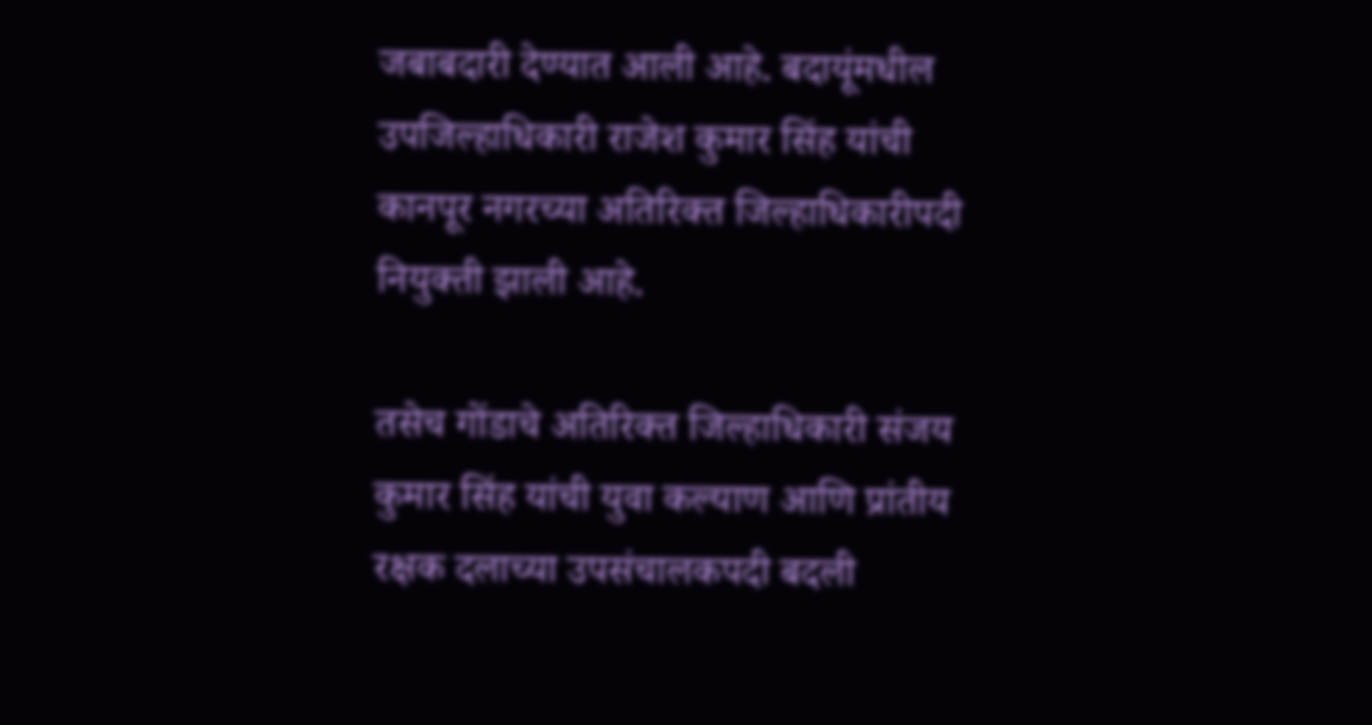जबाबदारी देण्यात आली आहे. बदायूंमधील उपजिल्हाधिकारी राजेश कुमार सिंह यांची कानपूर नगरच्या अतिरिक्त जिल्हाधिकारीपदी नियुक्ती झाली आहे.

तसेच गोंडाचे अतिरिक्त जिल्हाधिकारी संजय कुमार सिंह यांची युवा कल्याण आणि प्रांतीय रक्षक दलाच्या उपसंचालकपदी बदली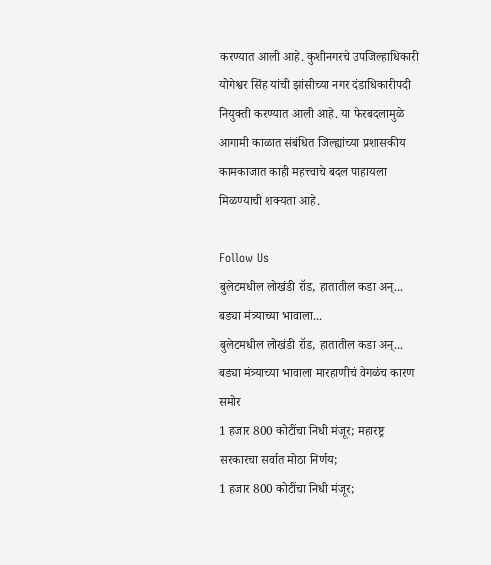करण्यात आली आहे. कुशीनगरचे उपजिल्हाधिकारी योगेश्वर सिंह यांची झांसीच्या नगर दंडाधिकारीपदी नियुक्ती करण्यात आली आहे. या फेरबदलामुळे आगामी काळात संबंधित जिल्ह्यांच्या प्रशासकीय कामकाजात काही महत्त्वाचे बदल पाहायला मिळण्याची शक्यता आहे.

Follow Us
बुलेटमधील लोखंडी रॉड, हातातील कडा अन्... बड्या मंत्र्याच्या भावाला...
बुलेटमधील लोखंडी रॉड, हातातील कडा अन्... बड्या मंत्र्याच्या भावाला मारहाणीचं वेगळंच कारण समोर
1 हजार 800 कोटींचा निधी मंजूर; महारष्ट्र सरकारचा सर्वात मोठा निर्णय;
1 हजार 800 कोटींचा निधी मंजूर;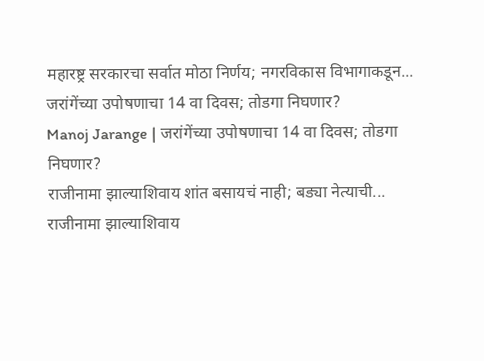महारष्ट्र सरकारचा सर्वात मोठा निर्णय; नगरविकास विभागाकडून...
जरांगेंच्या उपोषणाचा 14 वा दिवस; तोडगा निघणार?
Manoj Jarange | जरांगेंच्या उपोषणाचा 14 वा दिवस; तोडगा निघणार?
राजीनामा झाल्याशिवाय शांत बसायचं नाही; बड्या नेत्याची...
राजीनामा झाल्याशिवाय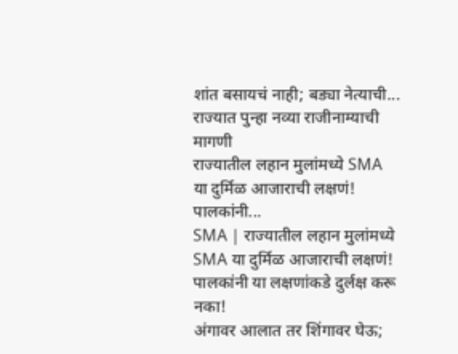शांत बसायचं नाही; बड्या नेत्याची... राज्यात पुन्हा नव्या राजीनाम्याची मागणी
राज्यातील लहान मुलांमध्ये SMA या दुर्मिळ आजाराची लक्षणं! पालकांनी...
SMA | राज्यातील लहान मुलांमध्ये SMA या दुर्मिळ आजाराची लक्षणं! पालकांनी या लक्षणांकडे दुर्लक्ष करू नका!
अंगावर आलात तर शिंगावर घेऊ;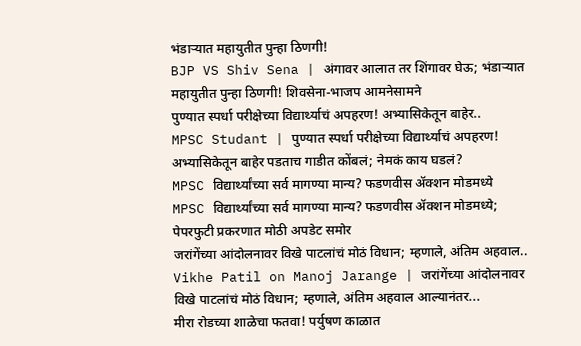भंडाऱ्यात महायुतीत पुन्हा ठिणगी!
BJP VS Shiv Sena | अंगावर आलात तर शिंगावर घेऊ; भंडाऱ्यात महायुतीत पुन्हा ठिणगी! शिवसेना-भाजप आमनेसामने
पुण्यात स्पर्धा परीक्षेच्या विद्यार्थ्याचं अपहरण! अभ्यासिकेतून बाहेर..
MPSC Studant | पुण्यात स्पर्धा परीक्षेच्या विद्यार्थ्याचं अपहरण! अभ्यासिकेतून बाहेर पडताच गाडीत कोंबलं; नेमकं काय घडलं?
MPSC विद्यार्थ्यांच्या सर्व मागण्या मान्य? फडणवीस ॲक्शन मोडमध्ये
MPSC विद्यार्थ्यांच्या सर्व मागण्या मान्य? फडणवीस ॲक्शन मोडमध्ये; पेपरफुटी प्रकरणात मोठी अपडेट समोर
जरांगेंच्या आंदोलनावर विखे पाटलांचं मोठं विधान; म्हणाले, अंतिम अहवाल..
Vikhe Patil on Manoj Jarange | जरांगेंच्या आंदोलनावर विखे पाटलांचं मोठं विधान; म्हणाले, अंतिम अहवाल आल्यानंतर...
मीरा रोडच्या शाळेचा फतवा! पर्युषण काळात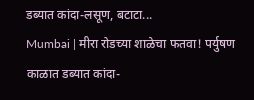डब्यात कांदा-लसूण, बटाटा...
Mumbai | मीरा रोडच्या शाळेचा फतवा! पर्युषण काळात डब्यात कांदा-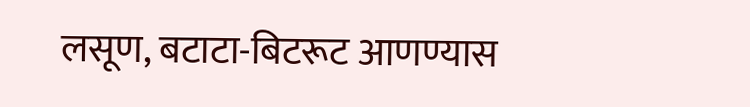लसूण, बटाटा-बिटरूट आणण्यास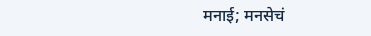मनाई; मनसेचं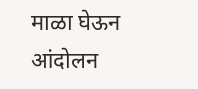माळा घेऊन आंदोलन